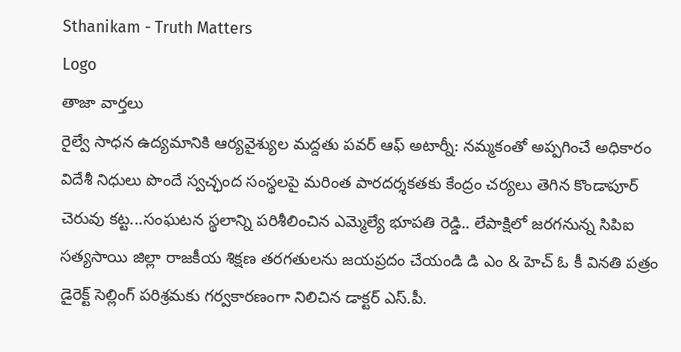Sthanikam - Truth Matters
Logo
తాజా వార్తలు
రైల్వే సాధన ఉద్యమానికి ఆర్యవైశ్యుల మద్దతు పవర్ ఆఫ్ అటార్నీ: నమ్మకంతో అప్పగించే అధికారం విదేశీ నిధులు పొందే స్వచ్ఛంద సంస్థలపై మరింత పారదర్శకతకు కేంద్రం చర్యలు తెగిన కొండాపూర్ చెరువు కట్ట...సంఘటన స్థలాన్ని పరిశీలించిన ఎమ్మెల్యే భూపతి రెడ్డి.. లేపాక్షిలో జరగనున్న సిపిఐ సత్యసాయి జిల్లా రాజకీయ శిక్షణ తరగతులను జయప్రదం చేయండి డి ఎం & హెచ్ ఓ కీ వినతి పత్రం డైరెక్ట్ సెల్లింగ్ పరిశ్రమకు గర్వకారణంగా నిలిచిన డాక్టర్ ఎస్.పీ.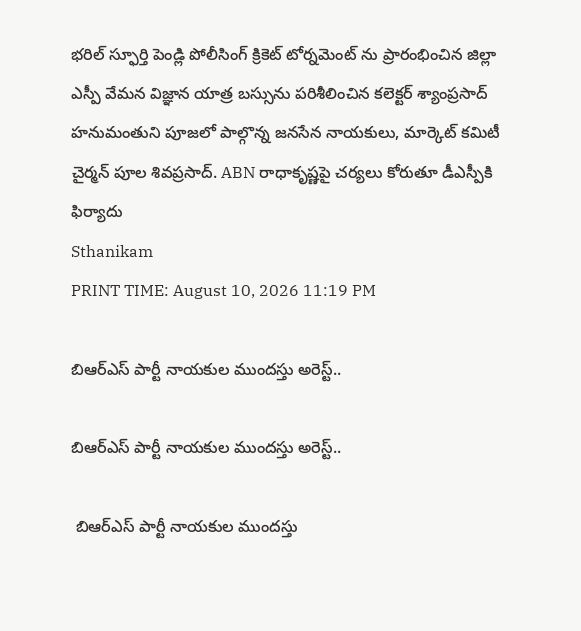భరిల్ స్ఫూర్తి పెండ్లి పోలీసింగ్ క్రికెట్ టోర్నమెంట్ ను ప్రారంభించిన జిల్లా ఎస్పీ వేమన విజ్ఞాన యాత్ర బస్సును పరిశీలించిన కలెక్టర్ శ్యాంప్రసాద్ హనుమంతుని పూజలో పాల్గొన్న జనసేన నాయకులు, మార్కెట్ కమిటీ చైర్మన్ పూల శివప్రసాద్. ABN రాధాకృష్ణపై చర్యలు కోరుతూ డీఎస్పీకి ఫిర్యాదు
Sthanikam
PRINT TIME: August 10, 2026 11:19 PM

బిఆర్ఎస్ పార్టీ నాయకుల ముందస్తు అరెస్ట్..

బిఆర్ఎస్ పార్టీ నాయకుల ముందస్తు అరెస్ట్..

 బిఆర్ఎస్ పార్టీ నాయకుల ముందస్తు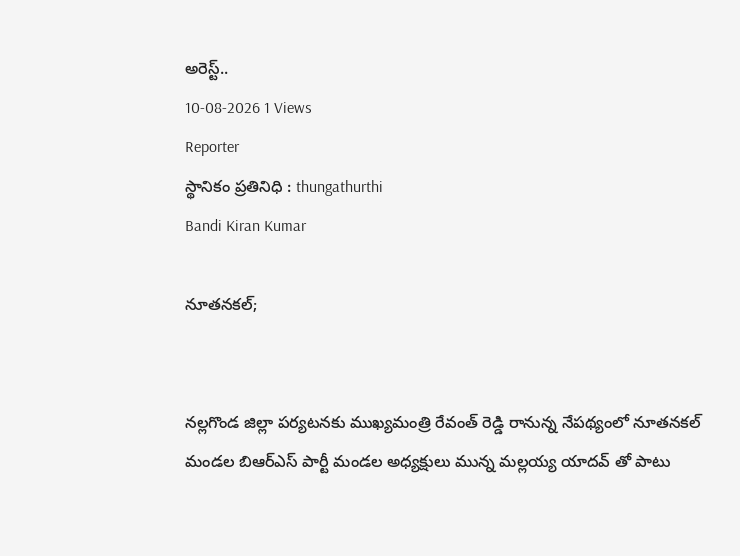అరెస్ట్..
10-08-2026 1 Views
Reporter
స్థానికం ప్రతినిధి : thungathurthi
Bandi Kiran Kumar

నూతనకల్;


నల్లగొండ జిల్లా పర్యటనకు ముఖ్యమంత్రి రేవంత్ రెడ్డి రానున్న నేపథ్యంలో నూతనకల్ మండల బిఆర్ఎస్ పార్టీ మండల అధ్యక్షులు మున్న మల్లయ్య యాదవ్ తో పాటు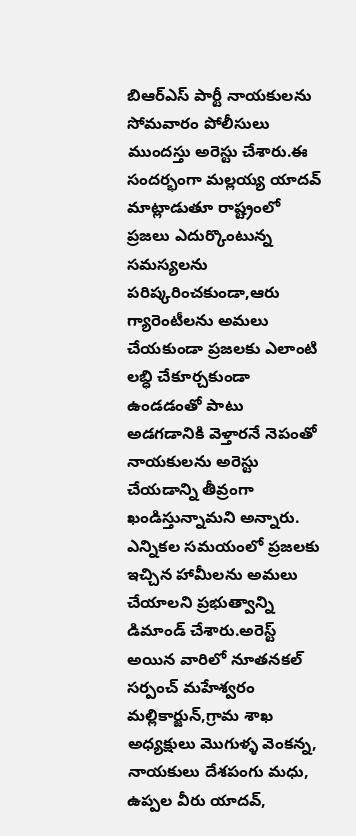బిఆర్ఎస్ పార్టీ నాయకులను సోమవారం పోలీసులు ముందస్తు అరెస్టు చేశారు.ఈ సందర్భంగా మల్లయ్య యాదవ్ మాట్లాడుతూ రాష్ట్రంలో ప్రజలు ఎదుర్కొంటున్న సమస్యలను పరిష్కరించకుండా,ఆరు గ్యారెంటీలను అమలు చేయకుండా ప్రజలకు ఎలాంటి లబ్ధి చేకూర్చకుండా ఉండడంతో పాటు అడగడానికి వెళ్తారనే నెపంతో నాయకులను అరెస్టు చేయడాన్ని తీవ్రంగా ఖండిస్తున్నామని అన్నారు. ఎన్నికల సమయంలో ప్రజలకు ఇచ్చిన హామీలను అమలు చేయాలని ప్రభుత్వాన్ని డిమాండ్ చేశారు.అరెస్ట్ అయిన వారిలో నూతనకల్ సర్పంచ్ మహేశ్వరం మల్లికార్జున్,గ్రామ శాఖ అధ్యక్షులు మొగుళ్ళ వెంకన్న, నాయకులు దేశపంగు మధు, ఉప్పల వీరు యాదవ్,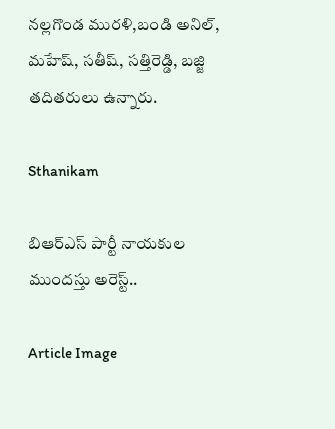నల్లగొండ మురళి,బండి అనిల్, మహేష్, సతీష్, సత్తిరెడ్డి, బజ్జి తదితరులు ఉన్నారు.

Sthanikam

బిఆర్ఎస్ పార్టీ నాయకుల ముందస్తు అరెస్ట్..

Article Image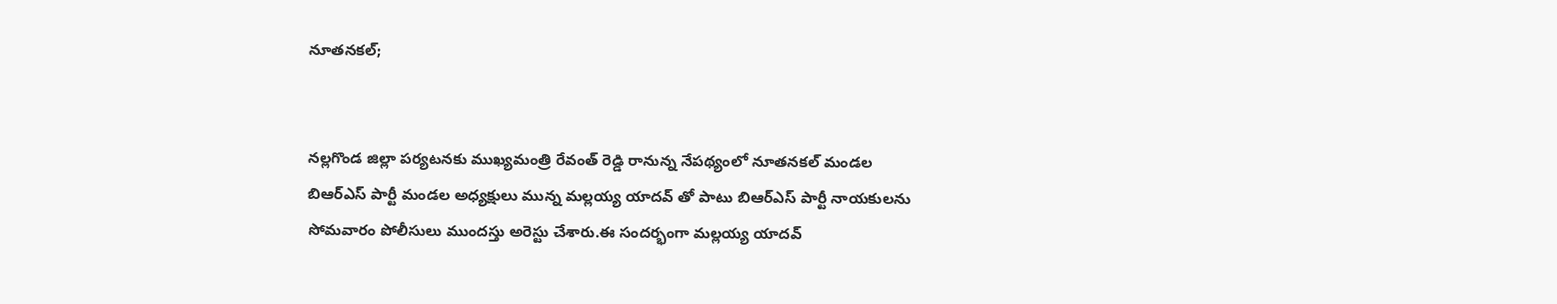నూతనకల్;


నల్లగొండ జిల్లా పర్యటనకు ముఖ్యమంత్రి రేవంత్ రెడ్డి రానున్న నేపథ్యంలో నూతనకల్ మండల బిఆర్ఎస్ పార్టీ మండల అధ్యక్షులు మున్న మల్లయ్య యాదవ్ తో పాటు బిఆర్ఎస్ పార్టీ నాయకులను సోమవారం పోలీసులు ముందస్తు అరెస్టు చేశారు.ఈ సందర్భంగా మల్లయ్య యాదవ్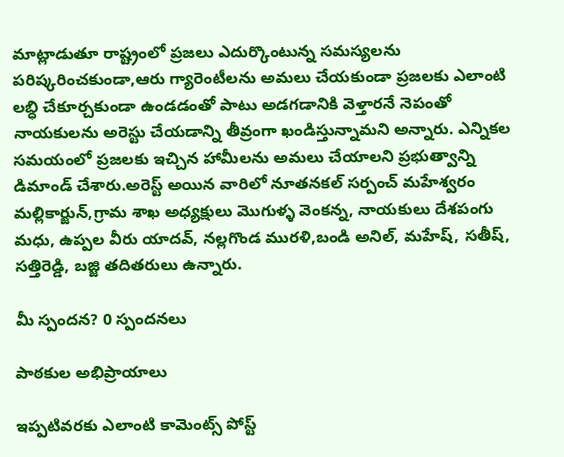మాట్లాడుతూ రాష్ట్రంలో ప్రజలు ఎదుర్కొంటున్న సమస్యలను పరిష్కరించకుండా,ఆరు గ్యారెంటీలను అమలు చేయకుండా ప్రజలకు ఎలాంటి లబ్ధి చేకూర్చకుండా ఉండడంతో పాటు అడగడానికి వెళ్తారనే నెపంతో నాయకులను అరెస్టు చేయడాన్ని తీవ్రంగా ఖండిస్తున్నామని అన్నారు. ఎన్నికల సమయంలో ప్రజలకు ఇచ్చిన హామీలను అమలు చేయాలని ప్రభుత్వాన్ని డిమాండ్ చేశారు.అరెస్ట్ అయిన వారిలో నూతనకల్ సర్పంచ్ మహేశ్వరం మల్లికార్జున్,గ్రామ శాఖ అధ్యక్షులు మొగుళ్ళ వెంకన్న, నాయకులు దేశపంగు మధు, ఉప్పల వీరు యాదవ్, నల్లగొండ మురళి,బండి అనిల్, మహేష్, సతీష్, సత్తిరెడ్డి, బజ్జి తదితరులు ఉన్నారు.

మీ స్పందన? 0 స్పందనలు

పాఠకుల అభిప్రాయాలు

ఇప్పటివరకు ఎలాంటి కామెంట్స్ పోస్ట్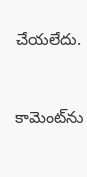చేయలేదు.


కామెంట్‌ను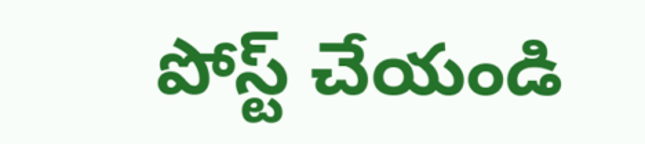పోస్ట్ చేయండి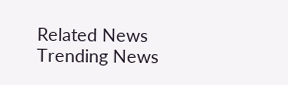Related News
Trending News